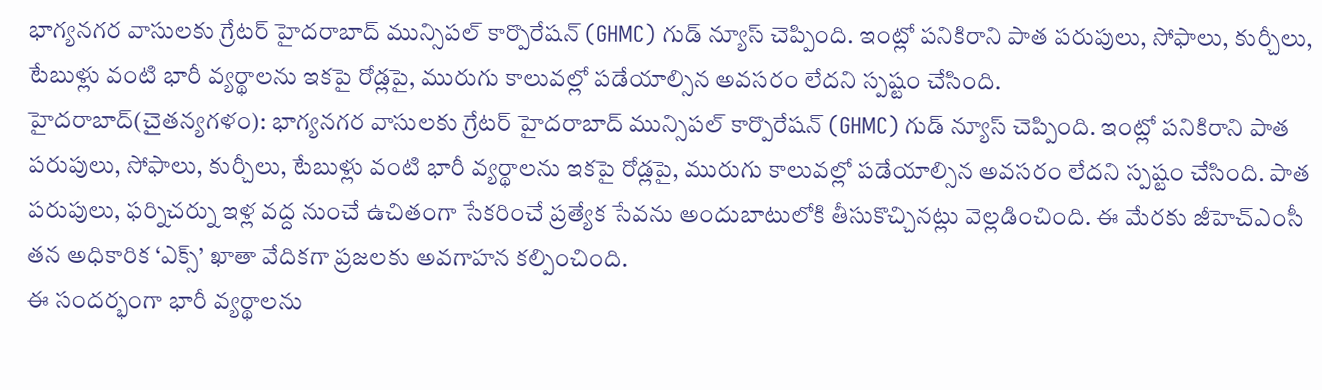భాగ్యనగర వాసులకు గ్రేటర్ హైదరాబాద్ మున్సిపల్ కార్పొరేషన్ (GHMC) గుడ్ న్యూస్ చెప్పింది. ఇంట్లో పనికిరాని పాత పరుపులు, సోఫాలు, కుర్చీలు, టేబుళ్లు వంటి భారీ వ్యర్థాలను ఇకపై రోడ్లపై, మురుగు కాలువల్లో పడేయాల్సిన అవసరం లేదని స్పష్టం చేసింది.
హైదరాబాద్(చైతన్యగళం): భాగ్యనగర వాసులకు గ్రేటర్ హైదరాబాద్ మున్సిపల్ కార్పొరేషన్ (GHMC) గుడ్ న్యూస్ చెప్పింది. ఇంట్లో పనికిరాని పాత పరుపులు, సోఫాలు, కుర్చీలు, టేబుళ్లు వంటి భారీ వ్యర్థాలను ఇకపై రోడ్లపై, మురుగు కాలువల్లో పడేయాల్సిన అవసరం లేదని స్పష్టం చేసింది. పాత పరుపులు, ఫర్నిచర్ను ఇళ్ల వద్ద నుంచే ఉచితంగా సేకరించే ప్రత్యేక సేవను అందుబాటులోకి తీసుకొచ్చినట్లు వెల్లడించింది. ఈ మేరకు జీహెచ్ఎంసీ తన అధికారిక ‘ఎక్స్’ ఖాతా వేదికగా ప్రజలకు అవగాహన కల్పించింది.
ఈ సందర్భంగా భారీ వ్యర్థాలను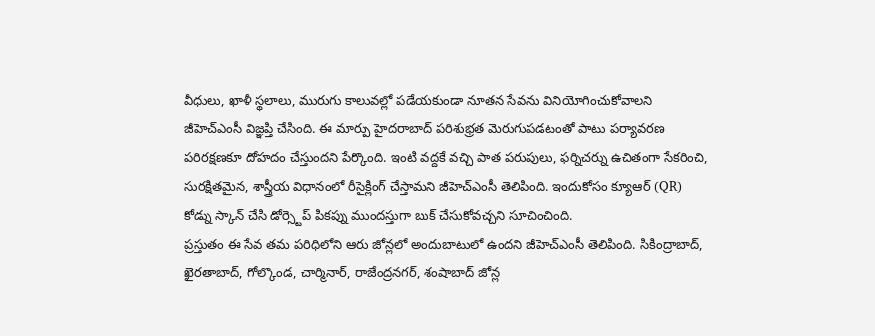వీధులు, ఖాళీ స్థలాలు, మురుగు కాలువల్లో పడేయకుండా నూతన సేవను వినియోగించుకోవాలని జీహెచ్ఎంసీ విజ్ఞప్తి చేసింది. ఈ మార్పు హైదరాబాద్ పరిశుభ్రత మెరుగుపడటంతో పాటు పర్యావరణ పరిరక్షణకూ దోహదం చేస్తుందని పేర్కొంది. ఇంటి వద్దకే వచ్చి పాత పరుపులు, ఫర్నిచర్ను ఉచితంగా సేకరించి, సురక్షితమైన, శాస్త్రీయ విధానంలో రీసైక్లింగ్ చేస్తామని జీహెచ్ఎంసీ తెలిపింది. ఇందుకోసం క్యూఆర్ (QR) కోడ్ను స్కాన్ చేసి డోర్స్టెప్ పికప్ను ముందస్తుగా బుక్ చేసుకోవచ్చని సూచించింది.
ప్రస్తుతం ఈ సేవ తమ పరిధిలోని ఆరు జోన్లలో అందుబాటులో ఉందని జీహెచ్ఎంసీ తెలిపింది. సికింద్రాబాద్, ఖైరతాబాద్, గోల్కొండ, చార్మినార్, రాజేంద్రనగర్, శంషాబాద్ జోన్ల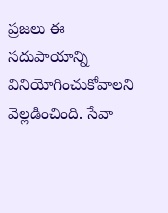ప్రజలు ఈ సదుపాయాన్ని వినియోగించుకోవాలని వెల్లడించింది. సేవా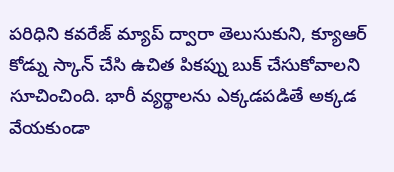పరిధిని కవరేజ్ మ్యాప్ ద్వారా తెలుసుకుని, క్యూఆర్ కోడ్ను స్కాన్ చేసి ఉచిత పికప్ను బుక్ చేసుకోవాలని సూచించింది. భారీ వ్యర్థాలను ఎక్కడపడితే అక్కడ వేయకుండా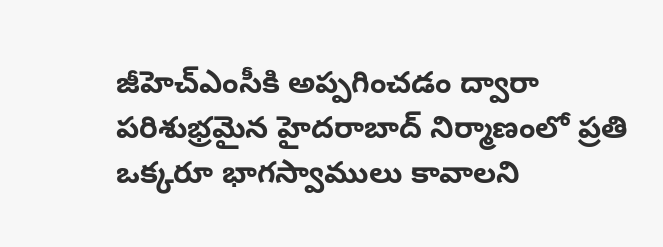జీహెచ్ఎంసీకి అప్పగించడం ద్వారా పరిశుభ్రమైన హైదరాబాద్ నిర్మాణంలో ప్రతి ఒక్కరూ భాగస్వాములు కావాలని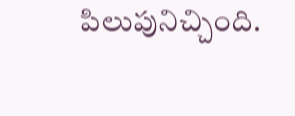పిలుపునిచ్చింది.